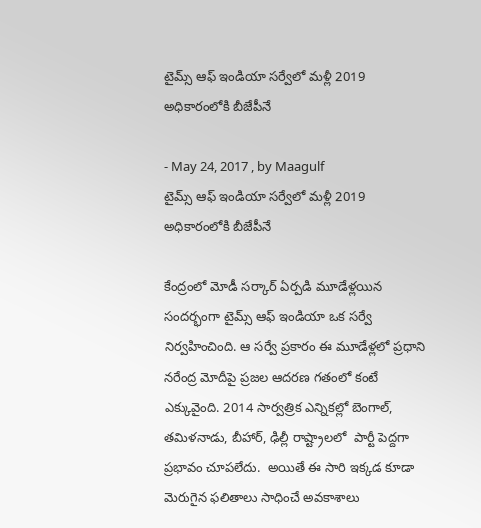టైమ్స్ ఆఫ్ ఇండియా సర్వేలో మళ్లీ 2019 అధికారంలోకి బీజేపీనే

- May 24, 2017 , by Maagulf
టైమ్స్ ఆఫ్ ఇండియా సర్వేలో మళ్లీ 2019 అధికారంలోకి బీజేపీనే

కేంద్రంలో మోడీ సర్కార్ ఏర్పడి మూడేళ్లయిన సందర్భంగా టైమ్స్ ఆఫ్ ఇండియా ఒక సర్వే నిర్వహించింది. ఆ సర్వే ప్రకారం ఈ మూడేళ్లలో ప్రధాని నరేంద్ర మోదీపై ప్రజల ఆదరణ గతంలో కంటే ఎక్కువైంది. 2014 సార్వత్రిక ఎన్నికల్లో బెంగాల్, తమిళనాడు, బీహార్, ఢిల్లీ రాష్ట్రాలలో  పార్టీ పెద్దగా ప్రభావం చూపలేదు.  అయితే ఈ సారి ఇక్కడ కూడా మెరుగైన ఫలితాలు సాధించే అవకాశాలు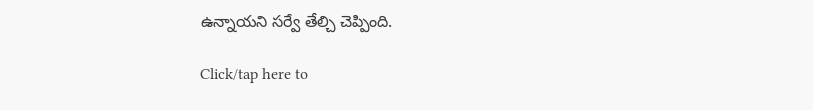ఉన్నాయని సర్వే తేల్చి చెప్పింది.

Click/tap here to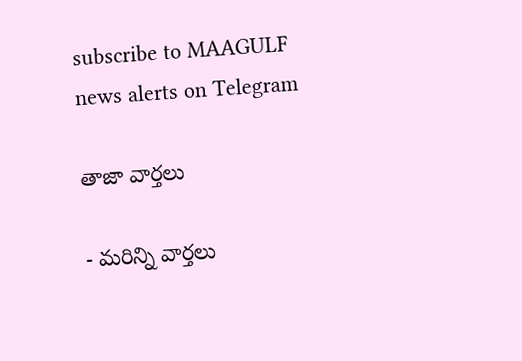subscribe to MAAGULF news alerts on Telegram

తాజా వార్తలు

- మరిన్ని వార్తలు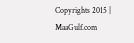Copyrights 2015 | MaaGulf.com